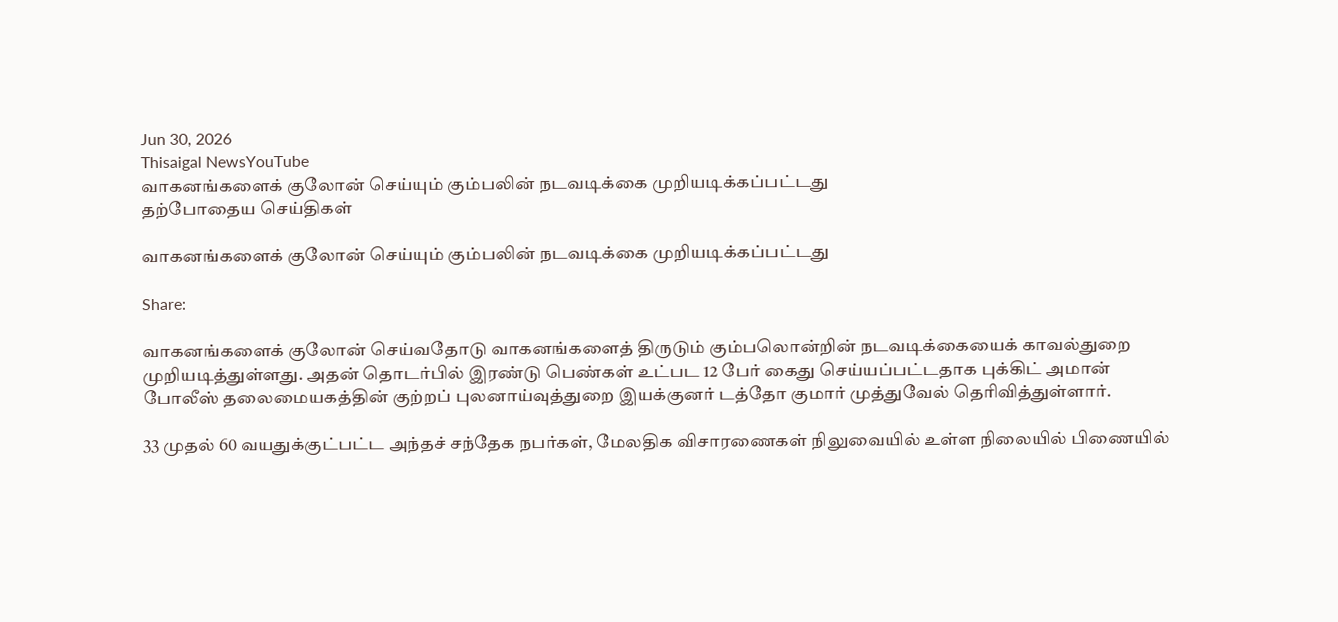Jun 30, 2026
Thisaigal NewsYouTube
வாகனங்களைக் குலோன் செய்யும் கும்பலின் நடவடிக்கை முறியடிக்கப்பட்டது
தற்போதைய செய்திகள்

வாகனங்களைக் குலோன் செய்யும் கும்பலின் நடவடிக்கை முறியடிக்கப்பட்டது

Share:

வாகனங்களைக் குலோன் செய்வதோடு வாகனங்களைத் திருடும் கும்பலொன்றின் நடவடிக்கையைக் காவல்துறை முறியடித்துள்ளது. அதன் தொடர்பில் இரண்டு பெண்கள் உட்பட 12 பேர் கைது செய்யப்பட்டதாக புக்கிட் அமான் போலீஸ் தலைமையகத்தின் குற்றப் புலனாய்வுத்துறை இயக்குனர் டத்தோ குமார் முத்துவேல் தெரிவித்துள்ளார்.

33 முதல் 60 வயதுக்குட்பட்ட அந்தச் சந்தேக நபர்கள், மேலதிக விசாரணைகள் நிலுவையில் உள்ள நிலையில் பிணையில்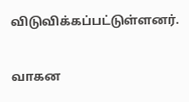விடுவிக்கப்பட்டுள்ளனர்.

வாகன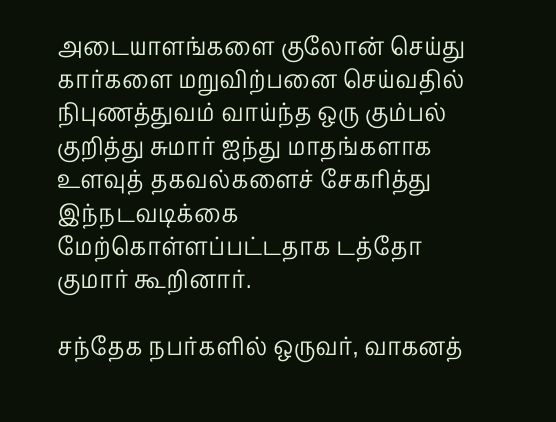அடையாளங்களை குலோன் செய்து கார்களை மறுவிற்பனை செய்வதில் நிபுணத்துவம் வாய்ந்த ஒரு கும்பல் குறித்து சுமார் ஐந்து மாதங்களாக உளவுத் தகவல்களைச் சேகரித்து இந்நடவடிக்கை மேற்கொள்ளப்பட்டதாக டத்தோ குமார் கூறினார்.

சந்தேக நபர்களில் ஒருவர், வாகனத்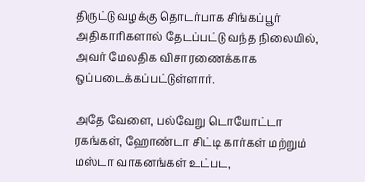திருட்டு வழக்கு தொடர்பாக சிங்கப்பூர் அதிகாரிகளால் தேடப்பட்டு வந்த நிலையில், அவர் மேலதிக விசாரணைக்காக ஒப்படைக்கப்பட்டுள்ளார்.

அதே வேளை, பல்வேறு டொயோட்டா ரகங்கள், ஹோண்டா சிட்டி கார்கள் மற்றும் மஸ்டா வாகனங்கள் உட்பட,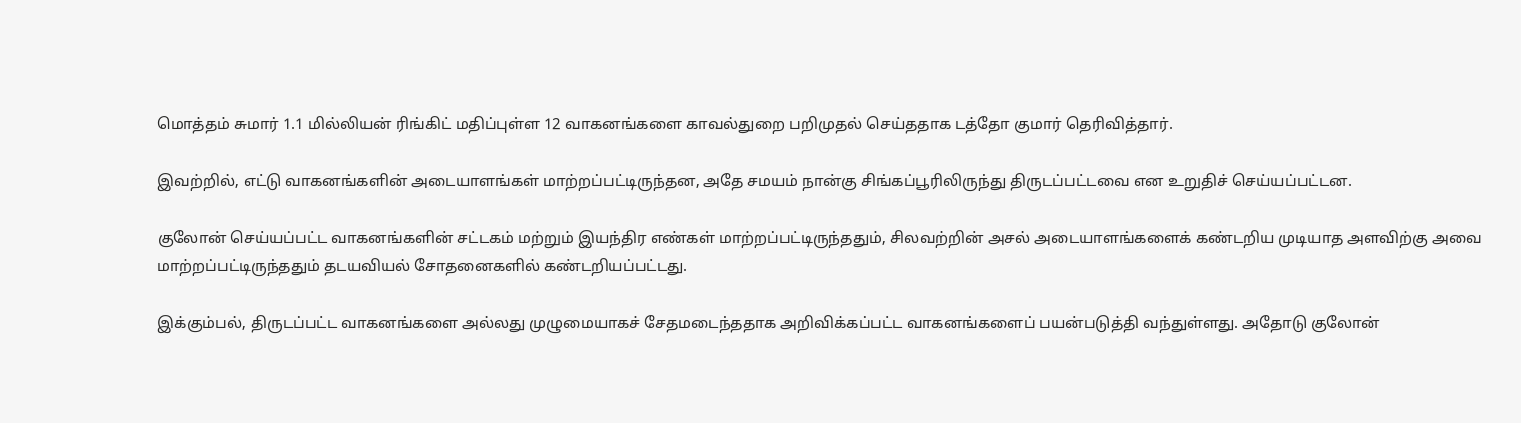மொத்தம் சுமார் 1.1 மில்லியன் ரிங்கிட் மதிப்புள்ள 12 வாகனங்களை காவல்துறை பறிமுதல் செய்ததாக டத்தோ குமார் தெரிவித்தார்.

இவற்றில், எட்டு வாகனங்களின் அடையாளங்கள் மாற்றப்பட்டிருந்தன, அதே சமயம் நான்கு சிங்கப்பூரிலிருந்து திருடப்பட்டவை என உறுதிச் செய்யப்பட்டன.

குலோன் செய்யப்பட்ட வாகனங்களின் சட்டகம் மற்றும் இயந்திர எண்கள் மாற்றப்பட்டிருந்ததும், சிலவற்றின் அசல் அடையாளங்களைக் கண்டறிய முடியாத அளவிற்கு அவை மாற்றப்பட்டிருந்ததும் தடயவியல் சோதனைகளில் கண்டறியப்பட்டது.

இக்கும்பல், திருடப்பட்ட வாகனங்களை அல்லது முழுமையாகச் சேதமடைந்ததாக அறிவிக்கப்பட்ட வாகனங்களைப் பயன்படுத்தி வந்துள்ளது. அதோடு குலோன்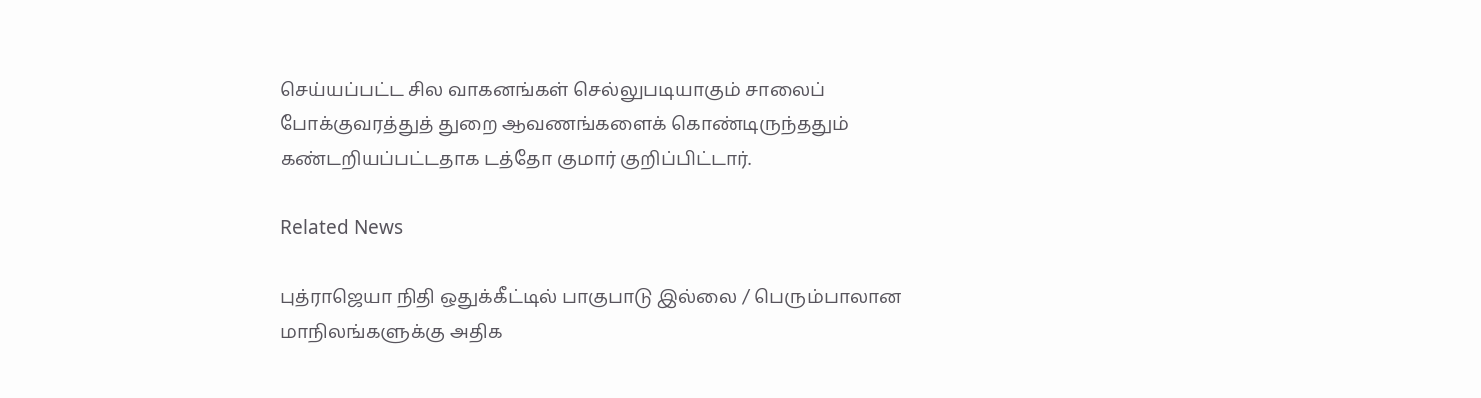செய்யப்பட்ட சில வாகனங்கள் செல்லுபடியாகும் சாலைப் போக்குவரத்துத் துறை ஆவணங்களைக் கொண்டிருந்ததும் கண்டறியப்பட்டதாக டத்தோ குமார் குறிப்பிட்டார்.

Related News

புத்ராஜெயா நிதி ஒதுக்கீட்டில் பாகுபாடு இல்லை / பெரும்பாலான மாநிலங்களுக்கு அதிக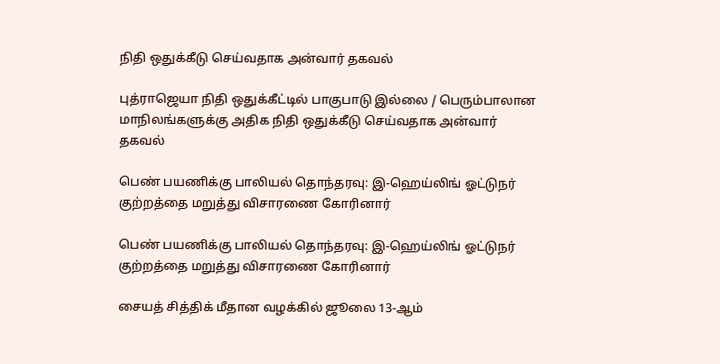நிதி ஒதுக்கீடு செய்வதாக அன்வார் தகவல்

புத்ராஜெயா நிதி ஒதுக்கீட்டில் பாகுபாடு இல்லை / பெரும்பாலான மாநிலங்களுக்கு அதிக நிதி ஒதுக்கீடு செய்வதாக அன்வார் தகவல்

பெண் பயணிக்கு பாலியல் தொந்தரவு: இ-ஹெய்லிங் ஓட்டுநர் குற்றத்தை மறுத்து விசாரணை கோரினார்

பெண் பயணிக்கு பாலியல் தொந்தரவு: இ-ஹெய்லிங் ஓட்டுநர் குற்றத்தை மறுத்து விசாரணை கோரினார்

சையத் சித்திக் மீதான வழக்கில் ஜூலை 13-ஆம்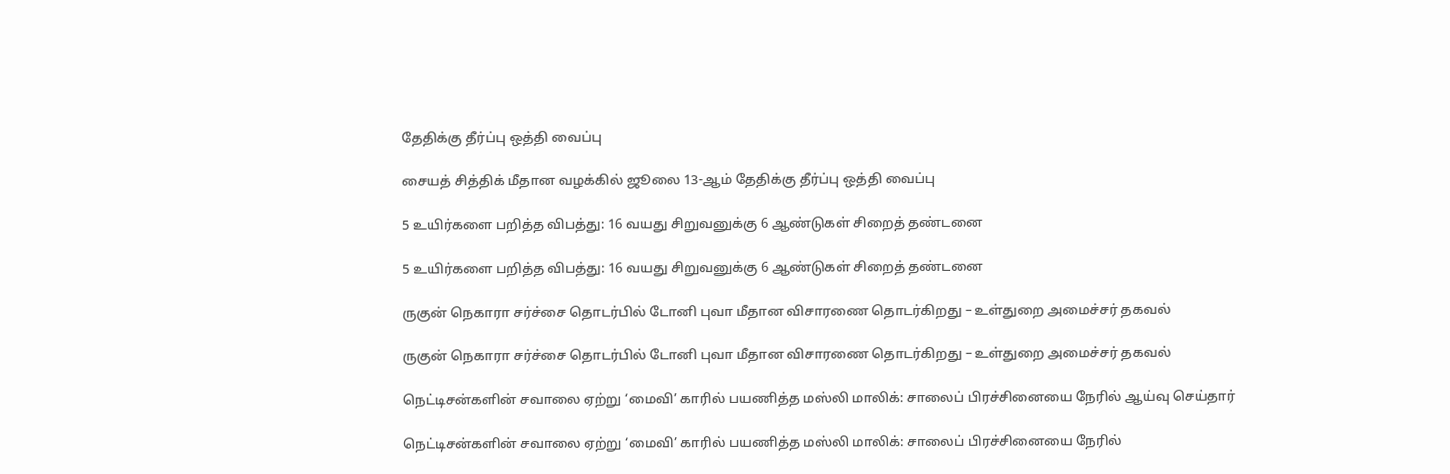தேதிக்கு தீர்ப்பு ஒத்தி வைப்பு

சையத் சித்திக் மீதான வழக்கில் ஜூலை 13-ஆம் தேதிக்கு தீர்ப்பு ஒத்தி வைப்பு

5 உயிர்களை பறித்த விபத்து: 16 வயது சிறுவனுக்கு 6 ஆண்டுகள் சிறைத் தண்டனை

5 உயிர்களை பறித்த விபத்து: 16 வயது சிறுவனுக்கு 6 ஆண்டுகள் சிறைத் தண்டனை

ருகுன் நெகாரா சர்ச்சை தொடர்பில் டோனி புவா மீதான விசாரணை தொடர்கிறது – உள்துறை அமைச்சர் தகவல்

ருகுன் நெகாரா சர்ச்சை தொடர்பில் டோனி புவா மீதான விசாரணை தொடர்கிறது – உள்துறை அமைச்சர் தகவல்

நெட்டிசன்களின் சவாலை ஏற்று ‘மைவி’ காரில் பயணித்த மஸ்லி மாலிக்: சாலைப் பிரச்சினையை நேரில் ஆய்வு செய்தார்

நெட்டிசன்களின் சவாலை ஏற்று ‘மைவி’ காரில் பயணித்த மஸ்லி மாலிக்: சாலைப் பிரச்சினையை நேரில்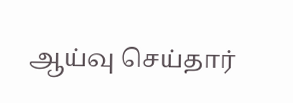ஆய்வு செய்தார்